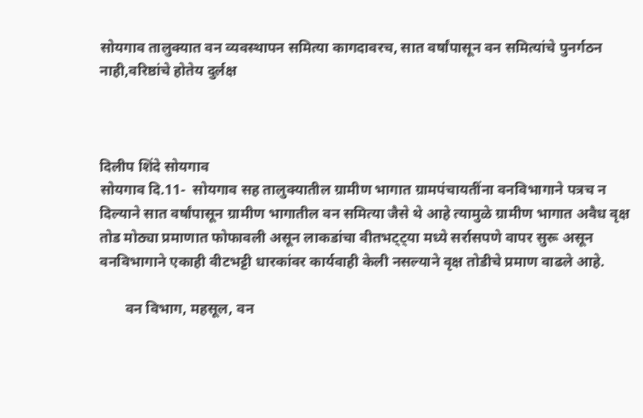सोयगाव तालुक्यात वन व्यवस्थापन समित्या कागदावरच, सात वर्षांपासून वन समित्यांचे पुनर्गठन नाही,वरिष्ठांचे होतेय दुर्लक्ष



दिलीप शिंदे सोयगाव
सोयगाव दि.11-  सोयगाव सह तालुक्यातील ग्रामीण भागात ग्रामपंचायतींना वनविभागाने पत्रच न दिल्याने सात वर्षांपासून ग्रामीण भागातील वन समित्या जैसे थे आहे त्यामुळे ग्रामीण भागात अवैध वृक्ष तोड मोठ्या प्रमाणात फोफावली असून लाकडांचा वीतभट्ट्या मध्ये सर्रासपणे वापर सुरू असून वनविभागाने एकाही वीटभट्टी धारकांवर कार्यवाही केली नसल्याने वृक्ष तोडीचे प्रमाण वाढले आहे.

       वन विभाग, महसूल, वन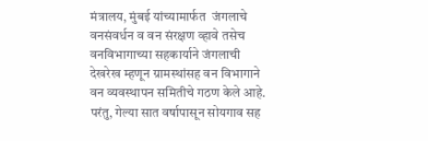मंत्रालय, मुंबई यांच्यामार्फत  जंगलाचे वनसंवर्धन व वन संरक्षण व्हावे तसेच वनविभागाच्या सहकार्याने जंगलाची देखरेख म्हणून ग्रामस्थांसह वन विभागाने वन व्यवस्थापन समितीचे गठण केले आहे. परंतु, गेल्या सात वर्षापासून सोयगाव सह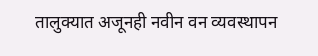तालुक्यात अजूनही नवीन वन व्यवस्थापन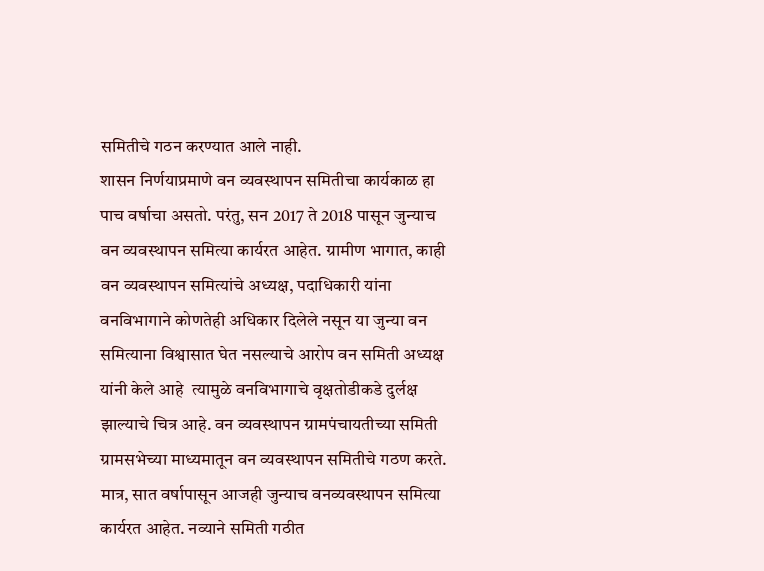समितीचे गठन करण्यात आले नाही.
शासन निर्णयाप्रमाणे वन व्यवस्थापन समितीचा कार्यकाळ हा पाच वर्षाचा असतो. परंतु, सन 2017 ते 2018 पासून जुन्याच वन व्यवस्थापन समित्या कार्यरत आहेत. ग्रामीण भागात, काही वन व्यवस्थापन समित्यांचे अध्यक्ष, पदाधिकारी यांना वनविभागाने कोणतेही अधिकार दिलेले नसून या जुन्या वन समित्याना विश्वासात घेत नसल्याचे आरोप वन समिती अध्यक्ष यांनी केले आहे  त्यामुळे वनविभागाचे वृक्षतोडीकडे दुर्लक्ष झाल्याचे चित्र आहे. वन व्यवस्थापन ग्रामपंचायतीच्या समिती ग्रामसभेच्या माध्यमातून वन व्यवस्थापन समितीचे गठण करते. मात्र, सात वर्षापासून आजही जुन्याच वनव्यवस्थापन समित्या कार्यरत आहेत. नव्याने समिती गठीत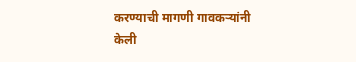करण्याची मागणी गावकऱ्यांनी केली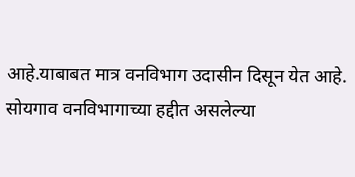आहे.याबाबत मात्र वनविभाग उदासीन दिसून येत आहे. सोयगाव वनविभागाच्या हद्दीत असलेल्या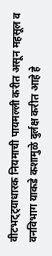वीटभट्ट्याधारक नियमाची पायमल्ली करीत असून महसूल व वनविभाग याकडे कशामुळे दुर्लक्ष करीत आहे हे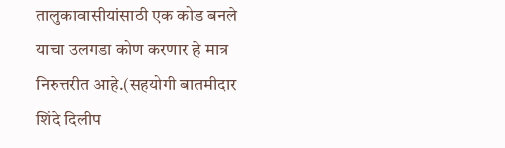तालुकावासीयांसाठी एक कोड बनले याचा उलगडा कोण करणार हे मात्र निरुत्तरीत आहे.(सहयोगी बातमीदार शिंदे दिलीप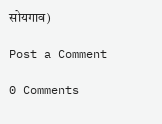सोयगाव)

Post a Comment

0 Comments